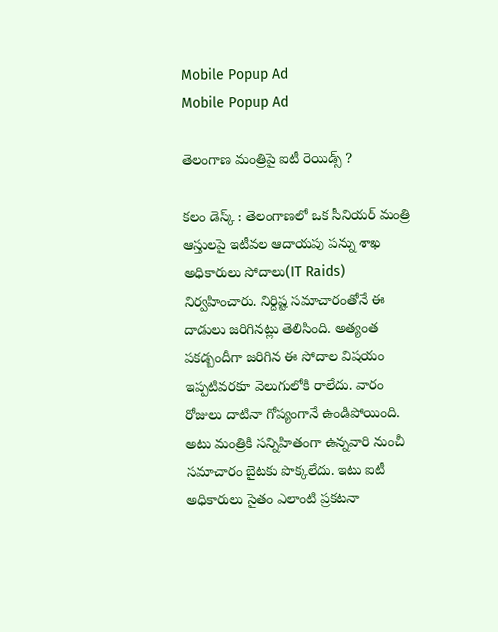Mobile Popup Ad
Mobile Popup Ad

తెలంగాణ మంత్రిపై ఐటీ రెయిడ్స్ ?

కలం డెస్క్ : తెలంగాణలో ఒక సీనియర్ మంత్రి ఆస్తులపై ఇటీవల ఆదాయపు పన్ను శాఖ అధికారులు సోదాలు(IT Raids) నిర్వహించారు. నిర్దిష్ట సమాచారంతోనే ఈ దాడులు జరిగినట్లు తెలిసింది. అత్యంత పకడ్బందీగా జరిగిన ఈ సోదాల విషయం ఇప్పటివరకూ వెలుగులోకి రాలేదు. వారం రోజులు దాటినా గోప్యంగానే ఉండిపోయింది. అటు మంత్రికి సన్నిహితంగా ఉన్నవారి నుంచీ సమాచారం బైటకు పొక్కలేదు. ఇటు ఐటీ అధికారులు సైతం ఎలాంటి ప్రకటనా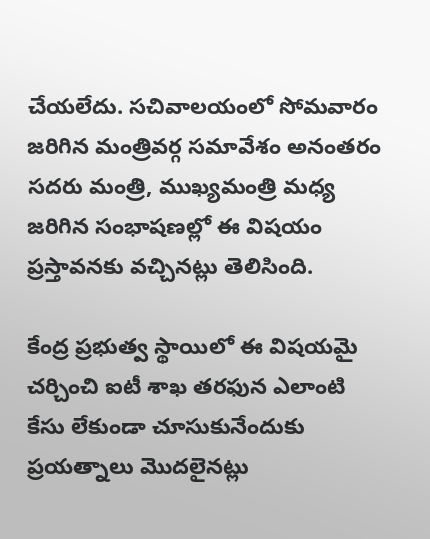చేయలేదు. సచివాలయంలో సోమవారం జరిగిన మంత్రివర్గ సమావేశం అనంతరం సదరు మంత్రి, ముఖ్యమంత్రి మధ్య జరిగిన సంభాషణల్లో ఈ విషయం ప్రస్తావనకు వచ్చినట్లు తెలిసింది.

కేంద్ర ప్రభుత్వ స్థాయిలో ఈ విషయమై చర్చించి ఐటీ శాఖ తరఫున ఎలాంటి కేసు లేకుండా చూసుకునేందుకు ప్రయత్నాలు మొదలైనట్లు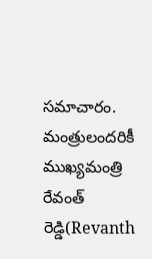సమాచారం. మంత్రులందరికీ ముఖ్యమంత్రి రేవంత్ రెడ్డి(Revanth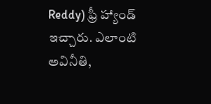Reddy) ఫ్రీ హ్యాండ్ ఇచ్చారు. ఎలాంటి అవినీతి,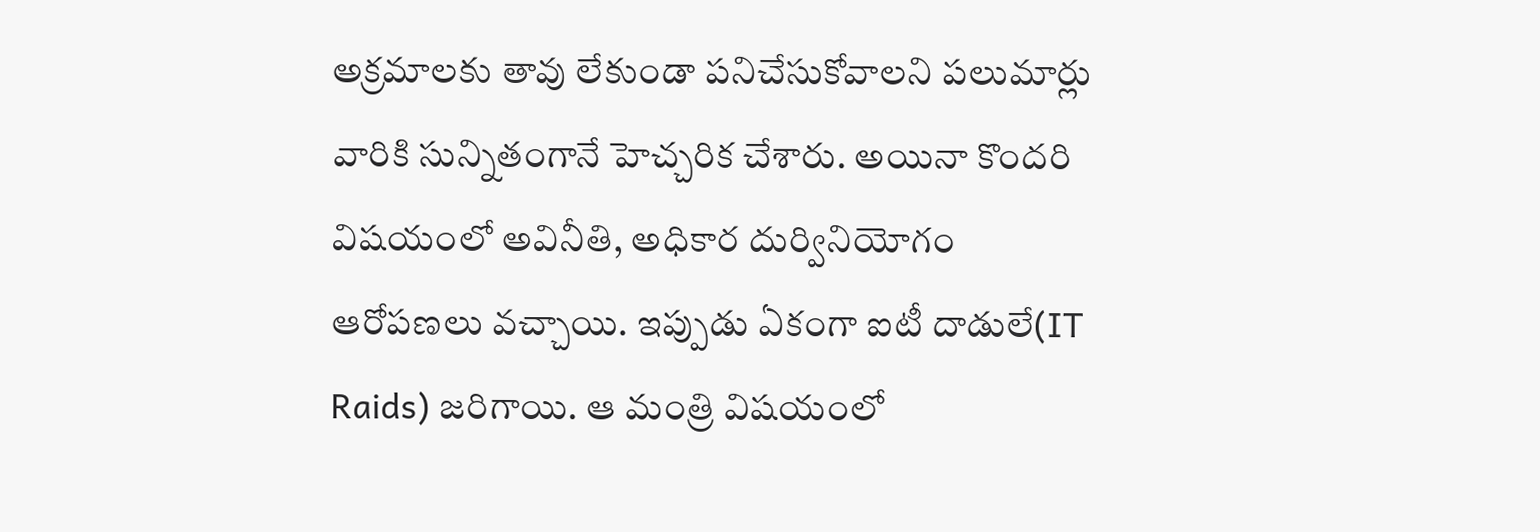అక్రమాలకు తావు లేకుండా పనిచేసుకోవాలని పలుమార్లు వారికి సున్నితంగానే హెచ్చరిక చేశారు. అయినా కొందరి విషయంలో అవినీతి, అధికార దుర్వినియోగం ఆరోపణలు వచ్చాయి. ఇప్పుడు ఏకంగా ఐటీ దాడులే(IT Raids) జరిగాయి. ఆ మంత్రి విషయంలో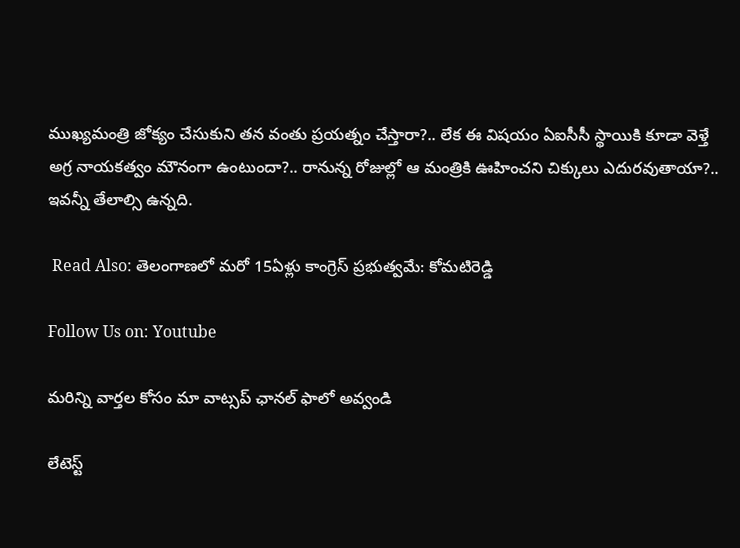ముఖ్యమంత్రి జోక్యం చేసుకుని తన వంతు ప్రయత్నం చేస్తారా?.. లేక ఈ విషయం ఏఐసీసీ స్థాయికి కూడా వెళ్తే అగ్ర నాయకత్వం మౌనంగా ఉంటుందా?.. రానున్న రోజుల్లో ఆ మంత్రికి ఊహించని చిక్కులు ఎదురవుతాయా?.. ఇవన్నీ తేలాల్సి ఉన్నది.

 Read Also: తెలంగాణలో మరో 15ఏళ్లు కాంగ్రెస్ ప్రభుత్వమే: కోమటిరెడ్డి

Follow Us on: Youtube

మ‌రిన్ని వార్త‌ల కోసం మా వాట్స‌ప్ ఛాన‌ల్ ఫాలో అవ్వండి

లేటెస్ట్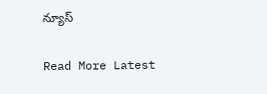న్యూస్‌

Read More Latest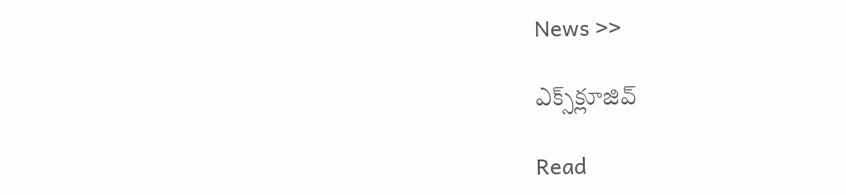News >>

ఎక్స్‌క్లూజివ్‌

Read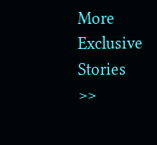More Exclusive Stories >>